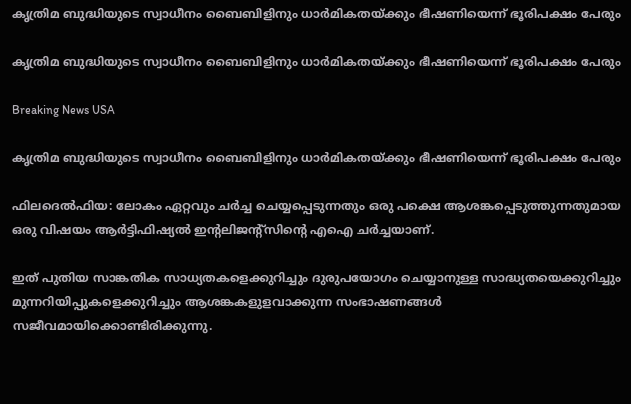കൃത്രിമ ബുദ്ധിയുടെ സ്വാധീനം ബൈബിളിനും ധാര്‍മികതയ്ക്കും ഭീഷണിയെന്ന് ഭൂരിപക്ഷം പേരും

കൃത്രിമ ബുദ്ധിയുടെ സ്വാധീനം ബൈബിളിനും ധാര്‍മികതയ്ക്കും ഭീഷണിയെന്ന് ഭൂരിപക്ഷം പേരും

Breaking News USA

കൃത്രിമ ബുദ്ധിയുടെ സ്വാധീനം ബൈബിളിനും ധാര്‍മികതയ്ക്കും ഭീഷണിയെന്ന് ഭൂരിപക്ഷം പേരും

ഫിലദെല്‍ഫിയ: ലോകം ഏറ്റവും ചര്‍ച്ച ചെയ്യപ്പെടുന്നതും ഒരു പക്ഷെ ആശങ്കപ്പെടുത്തുന്നതുമായ ഒരു വിഷയം ആര്‍ട്ടിഫിഷ്യല്‍ ഇന്റലിജന്റ്സിന്റെ എഐ ചര്‍ച്ചയാണ്.

ഇത് പുതിയ സാങ്കതിക സാധ്യതകളെക്കുറിച്ചും ദുരുപയോഗം ചെയ്യാനുള്ള സാദ്ധ്യതയെക്കുറിച്ചും മുന്നറിയിപ്പുകളെക്കുറിച്ചും ആശങ്കകളുളവാക്കുന്ന സംഭാഷണങ്ങള്‍ സജീവമായിക്കൊണ്ടിരിക്കുന്നു.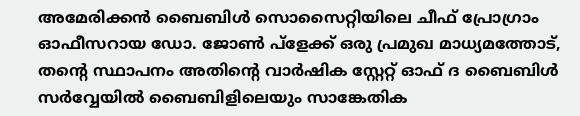അമേരിക്കന്‍ ബൈബിള്‍ സൊസൈറ്റിയിലെ ചീഫ് പ്രോഗ്രാം ഓഫീസറായ ഡോ. ജോണ്‍ പ്ളേക്ക് ഒരു പ്രമുഖ മാധ്യമത്തോട്, തന്റെ സ്ഥാപനം അതിന്റെ വാര്‍ഷിക സ്റ്റേറ്റ് ഓഫ് ദ ബൈബിള്‍ സര്‍വ്വേയില്‍ ബൈബിളിലെയും സാങ്കേതിക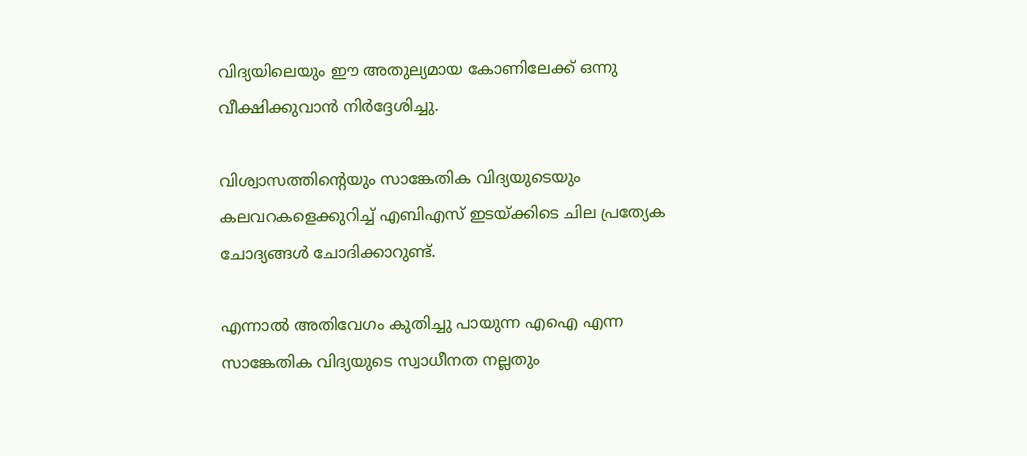വിദ്യയിലെയും ഈ അതുല്യമായ കോണിലേക്ക് ഒന്നു വീക്ഷിക്കുവാന്‍ നിര്‍ദ്ദേശിച്ചു.

വിശ്വാസത്തിന്റെയും സാങ്കേതിക വിദ്യയുടെയും കലവറകളെക്കുറിച്ച് എബിഎസ് ഇടയ്ക്കിടെ ചില പ്രത്യേക ചോദ്യങ്ങള്‍ ചോദിക്കാറുണ്ട്.

എന്നാല്‍ അതിവേഗം കുതിച്ചു പായുന്ന എഐ എന്ന സാങ്കേതിക വിദ്യയുടെ സ്വാധീനത നല്ലതും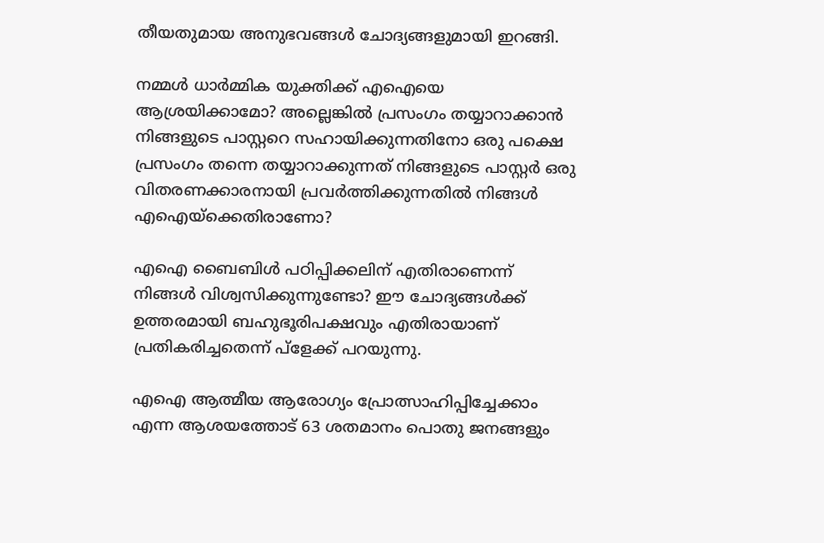തീയതുമായ അനുഭവങ്ങള്‍ ചോദ്യങ്ങളുമായി ഇറങ്ങി.

നമ്മള്‍ ധാര്‍മ്മിക യുക്തിക്ക് എഐയെ ആശ്രയിക്കാമോ? അല്ലെങ്കില്‍ പ്രസംഗം തയ്യാറാക്കാന്‍ നിങ്ങളുടെ പാസ്റ്ററെ സഹായിക്കുന്നതിനോ ഒരു പക്ഷെ പ്രസംഗം തന്നെ തയ്യാറാക്കുന്നത് നിങ്ങളുടെ പാസ്റ്റര്‍ ഒരു വിതരണക്കാരനായി പ്രവര്‍ത്തിക്കുന്നതില്‍ നിങ്ങള്‍ എഐയ്ക്കെതിരാണോ?

എഐ ബൈബിള്‍ പഠിപ്പിക്കലിന് എതിരാണെന്ന് നിങ്ങള്‍ വിശ്വസിക്കുന്നുണ്ടോ? ഈ ചോദ്യങ്ങള്‍ക്ക് ഉത്തരമായി ബഹുഭൂരിപക്ഷവും എതിരായാണ് പ്രതികരിച്ചതെന്ന് പ്ളേക്ക് പറയുന്നു.

എഐ ആത്മീയ ആരോഗ്യം പ്രോത്സാഹിപ്പിച്ചേക്കാം എന്ന ആശയത്തോട് 63 ശതമാനം പൊതു ജനങ്ങളും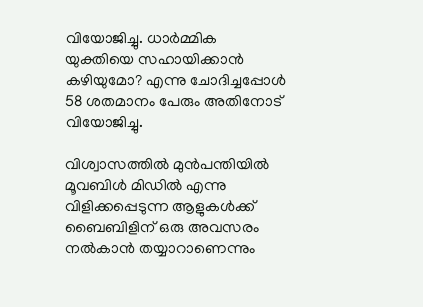വിയോജിച്ചു. ധാര്‍മ്മിക യുക്തിയെ സഹായിക്കാന്‍ കഴിയുമോ? എന്നു ചോദിച്ചപ്പോള്‍ 58 ശതമാനം പേരും അതിനോട് വിയോജിച്ചു.

വിശ്വാസത്തില്‍ മുന്‍പന്തിയില്‍ മൂവബിള്‍ മിഡില്‍ എന്നു വിളിക്കപ്പെടുന്ന ആളുകള്‍ക്ക് ബൈബിളിന് ഒരു അവസരം നല്‍കാന്‍ തയ്യാറാണെന്നും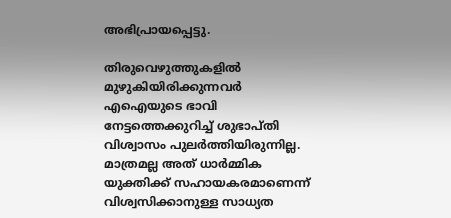അഭിപ്രായപ്പെട്ടു.

തിരുവെഴുത്തുകളില്‍ മുഴുകിയിരിക്കുന്നവര്‍ എഐയുടെ ഭാവി നേട്ടത്തെക്കുറിച്ച് ശുഭാപ്തി വിശ്വാസം പുലര്‍ത്തിയിരുന്നില്ല. മാത്രമല്ല അത് ധാര്‍മ്മിക യുക്തിക്ക് സഹായകരമാണെന്ന് വിശ്വസിക്കാനുള്ള സാധ്യത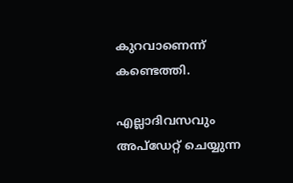കുറവാണെന്ന് കണ്ടെത്തി.

എല്ലാദിവസവും അപ്ഡേറ്റ് ചെയ്യുന്ന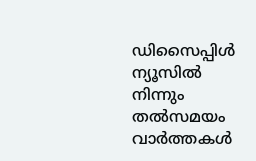ഡിസൈപ്പിൾ ന്യൂസിൽ നിന്നും തൽസമയം വാർത്തകൾ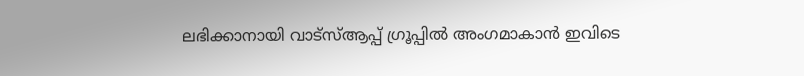ലഭിക്കാനായി വാട്സ്ആപ്പ് ഗ്രൂപ്പിൽ അംഗമാകാൻ ഇവിടെ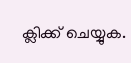ക്ലിക്ക് ചെയ്യുക.